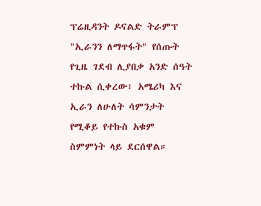ፕሬዚዳንት ዶናልድ ትራምፕ "ኢራንን ለማጥፋት" የሰጡት የጊዜ ገደብ ሊያበቃ አንድ ሰዓት ተኩል ሲቀረው፣ አሜሪካ እና ኢራን ለሁለት ሳምንታት የሚቆይ የተኩስ አቁም ስምምነት ላይ ደርሰዋል።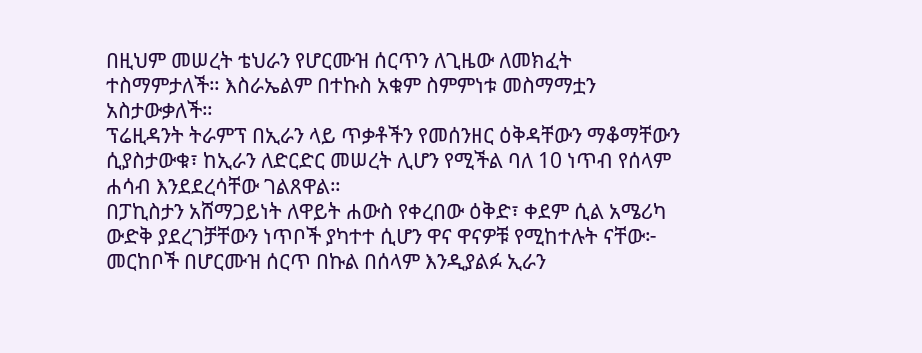በዚህም መሠረት ቴህራን የሆርሙዝ ሰርጥን ለጊዜው ለመክፈት ተስማምታለች። እስራኤልም በተኩስ አቁም ስምምነቱ መስማማቷን አስታውቃለች።
ፕሬዚዳንት ትራምፕ በኢራን ላይ ጥቃቶችን የመሰንዘር ዕቅዳቸውን ማቆማቸውን ሲያስታውቁ፣ ከኢራን ለድርድር መሠረት ሊሆን የሚችል ባለ 10 ነጥብ የሰላም ሐሳብ እንደደረሳቸው ገልጸዋል።
በፓኪስታን አሸማጋይነት ለዋይት ሐውስ የቀረበው ዕቅድ፣ ቀደም ሲል አሜሪካ ውድቅ ያደረገቻቸውን ነጥቦች ያካተተ ሲሆን ዋና ዋናዎቹ የሚከተሉት ናቸው፦
መርከቦች በሆርሙዝ ሰርጥ በኩል በሰላም እንዲያልፉ ኢራን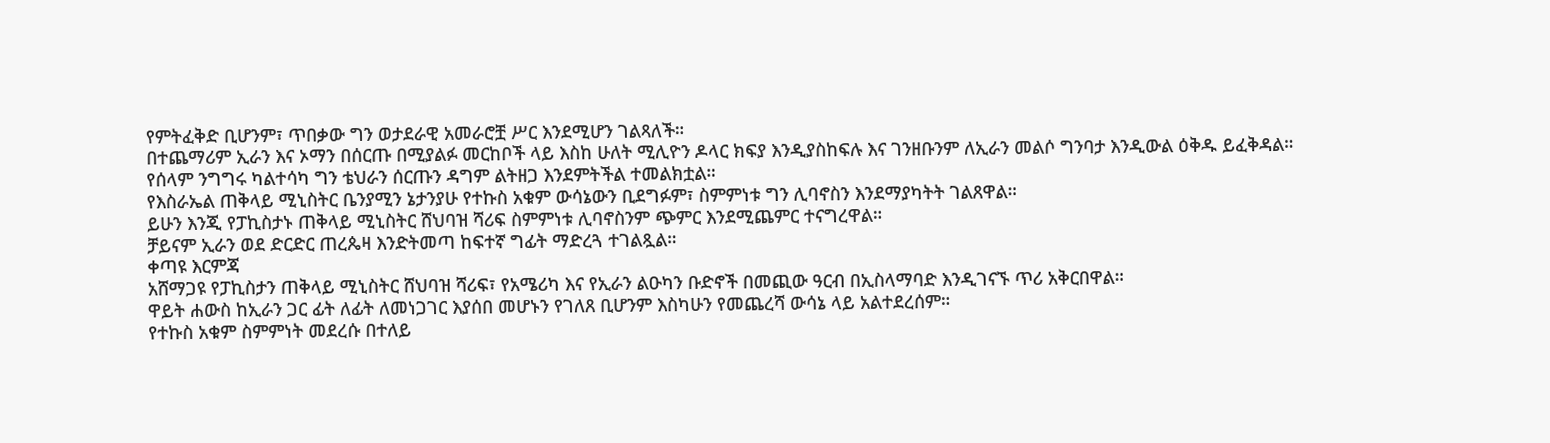የምትፈቅድ ቢሆንም፣ ጥበቃው ግን ወታደራዊ አመራሮቿ ሥር እንደሚሆን ገልጻለች።
በተጨማሪም ኢራን እና ኦማን በሰርጡ በሚያልፉ መርከቦች ላይ እስከ ሁለት ሚሊዮን ዶላር ክፍያ እንዲያስከፍሉ እና ገንዘቡንም ለኢራን መልሶ ግንባታ እንዲውል ዕቅዱ ይፈቅዳል።
የሰላም ንግግሩ ካልተሳካ ግን ቴህራን ሰርጡን ዳግም ልትዘጋ እንደምትችል ተመልክቷል።
የእስራኤል ጠቅላይ ሚኒስትር ቤንያሚን ኔታንያሁ የተኩስ አቁም ውሳኔውን ቢደግፉም፣ ስምምነቱ ግን ሊባኖስን እንደማያካትት ገልጸዋል።
ይሁን እንጂ የፓኪስታኑ ጠቅላይ ሚኒስትር ሸህባዝ ሻሪፍ ስምምነቱ ሊባኖስንም ጭምር እንደሚጨምር ተናግረዋል።
ቻይናም ኢራን ወደ ድርድር ጠረጴዛ እንድትመጣ ከፍተኛ ግፊት ማድረጓ ተገልጿል።
ቀጣዩ እርምጃ
አሸማጋዩ የፓኪስታን ጠቅላይ ሚኒስትር ሸህባዝ ሻሪፍ፣ የአሜሪካ እና የኢራን ልዑካን ቡድኖች በመጪው ዓርብ በኢስላማባድ እንዲገናኙ ጥሪ አቅርበዋል።
ዋይት ሐውስ ከኢራን ጋር ፊት ለፊት ለመነጋገር እያሰበ መሆኑን የገለጸ ቢሆንም እስካሁን የመጨረሻ ውሳኔ ላይ አልተደረሰም።
የተኩስ አቁም ስምምነት መደረሱ በተለይ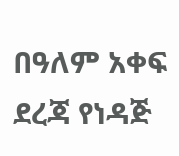በዓለም አቀፍ ደረጃ የነዳጅ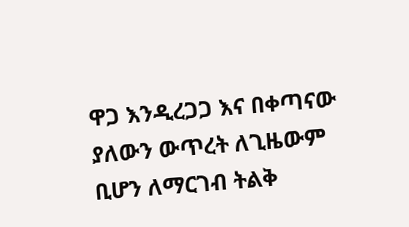ዋጋ እንዲረጋጋ እና በቀጣናው ያለውን ውጥረት ለጊዜውም ቢሆን ለማርገብ ትልቅ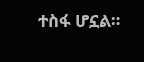ተስፋ ሆኗል።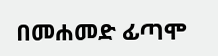በመሐመድ ፊጣሞ